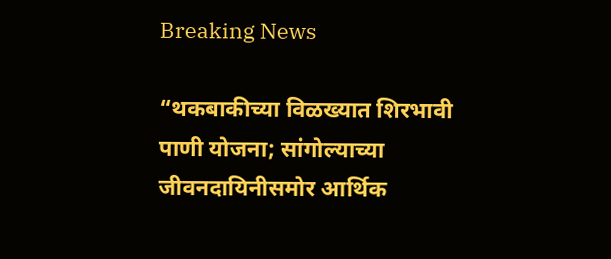Breaking News

“थकबाकीच्या विळख्यात शिरभावी पाणी योजना; सांगोल्याच्या जीवनदायिनीसमोर आर्थिक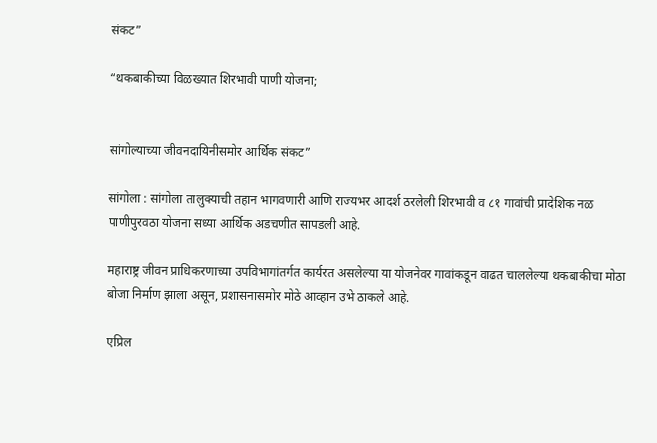संकट”

“थकबाकीच्या विळख्यात शिरभावी पाणी योजना;


सांगोल्याच्या जीवनदायिनीसमोर आर्थिक संकट”

सांगोला : सांगोला तालुक्याची तहान भागवणारी आणि राज्यभर आदर्श ठरलेली शिरभावी व ८१ गावांची प्रादेशिक नळ पाणीपुरवठा योजना सध्या आर्थिक अडचणीत सापडली आहे.

महाराष्ट्र जीवन प्राधिकरणाच्या उपविभागांतर्गत कार्यरत असलेल्या या योजनेवर गावांकडून वाढत चाललेल्या थकबाकीचा मोठा बोजा निर्माण झाला असून, प्रशासनासमोर मोठे आव्हान उभे ठाकले आहे.

एप्रिल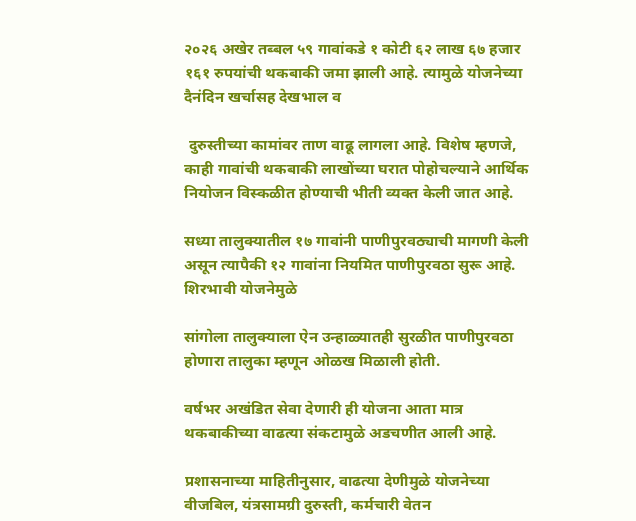२०२६ अखेर तब्बल ५९ गावांकडे १ कोटी ६२ लाख ६७ हजार १६१ रुपयांची थकबाकी जमा झाली आहे. त्यामुळे योजनेच्या दैनंदिन खर्चासह देखभाल व

 दुरुस्तीच्या कामांवर ताण वाढू लागला आहे. विशेष म्हणजे, काही गावांची थकबाकी लाखोंच्या घरात पोहोचल्याने आर्थिक नियोजन विस्कळीत होण्याची भीती व्यक्त केली जात आहे.

सध्या तालुक्यातील १७ गावांनी पाणीपुरवठ्याची मागणी केली असून त्यापैकी १२ गावांना नियमित पाणीपुरवठा सुरू आहे. शिरभावी योजनेमुळे

सांगोला तालुक्याला ऐन उन्हाळ्यातही सुरळीत पाणीपुरवठा होणारा तालुका म्हणून ओळख मिळाली होती.

वर्षभर अखंडित सेवा देणारी ही योजना आता मात्र थकबाकीच्या वाढत्या संकटामुळे अडचणीत आली आहे.

प्रशासनाच्या माहितीनुसार, वाढत्या देणीमुळे योजनेच्या वीजबिल, यंत्रसामग्री दुरुस्ती, कर्मचारी वेतन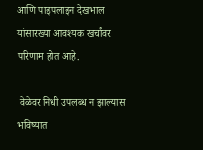आणि पाइपलाइन देखभाल यांसारख्या आवश्यक खर्चांवर परिणाम होत आहे.

 वेळेवर निधी उपलब्ध न झाल्यास भविष्यात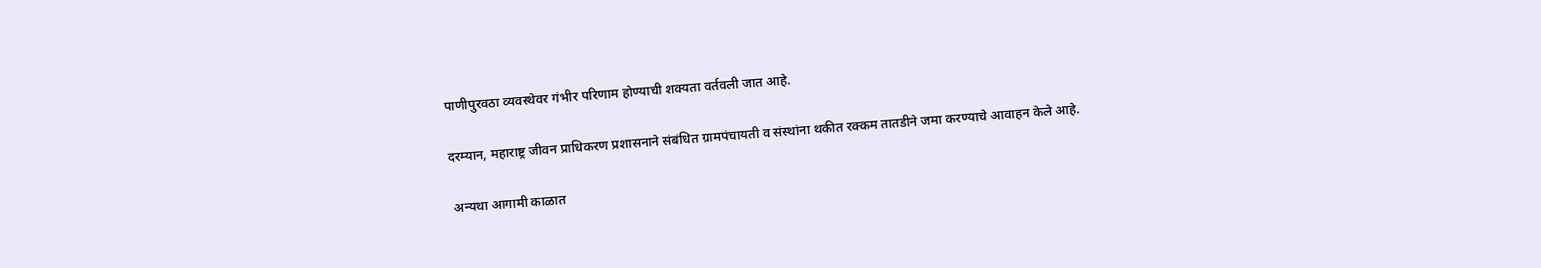पाणीपुरवठा व्यवस्थेवर गंभीर परिणाम होण्याची शक्यता वर्तवली जात आहे.

दरम्यान, महाराष्ट्र जीवन प्राधिकरण प्रशासनाने संबंधित ग्रामपंचायती व संस्थांना थकीत रक्कम तातडीने जमा करण्याचे आवाहन केले आहे.

 अन्यथा आगामी काळात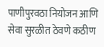पाणीपुरवठा नियोजन आणि सेवा सुरळीत ठेवणे कठीण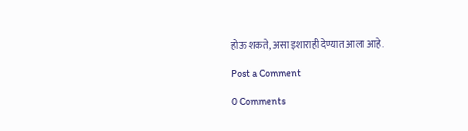होऊ शकते, असा इशाराही देण्यात आला आहे.

Post a Comment

0 Comments